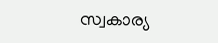സ്വകാര്യ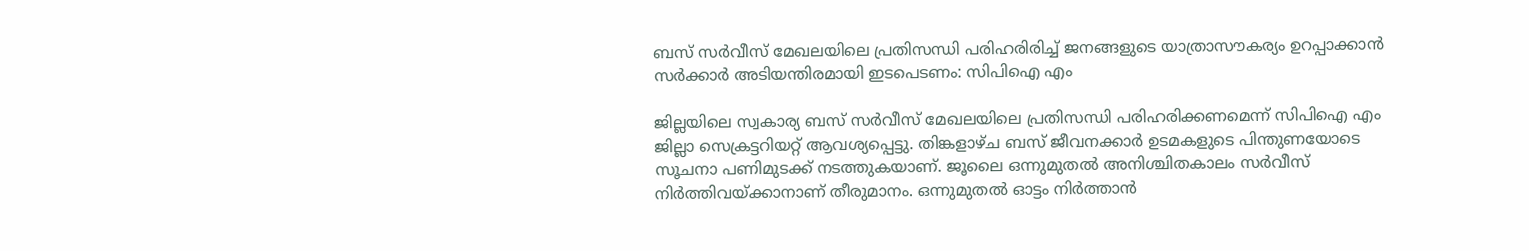ബസ് സർവീസ്‌ മേഖലയിലെ പ്രതിസന്ധി പരിഹരിരിച്ച് ജനങ്ങളുടെ യാത്രാസ‍ൗകര്യം ഉറപ്പാക്കാൻ സർക്കാർ അടിയന്തിരമായി ഇടപെടണം: സിപിഐ എം

ജില്ലയിലെ സ്വകാര്യ ബസ് സർവീസ്‌ മേഖലയിലെ പ്രതിസന്ധി പരിഹരിക്കണമെന്ന്‌ സിപിഐ എം ജില്ലാ സെക്രട്ടറിയറ്റ്‌ ആവശ്യപ്പെട്ടു. തിങ്കളാഴ്‌ച ബസ്‌ ജീവനക്കാർ ഉടമകളുടെ പിന്തുണയോടെ സൂചനാ പണിമുടക്ക്‌ നടത്തുകയാണ്‌. ജൂലൈ ഒന്നുമുതൽ അനിശ്ചിതകാലം സർവീസ്‌ നിർത്തിവയ്‌ക്കാനാണ്‌ തീരുമാനം. ഒന്നുമുതൽ ഓട്ടം നിർത്താൻ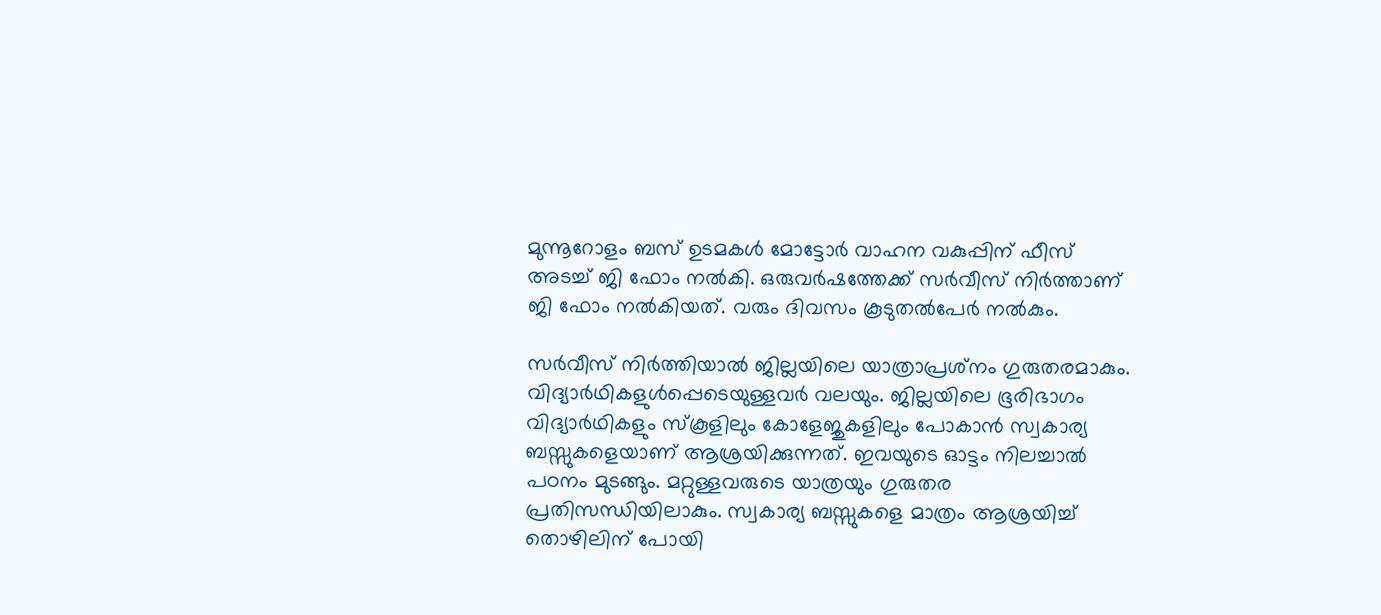മുന്നൂറോളം ബസ്‌ ഉടമകൾ മോട്ടോർ വാഹന വകുപ്പിന്‌ ഫീസ്‌ അടച്ച്‌ ജി ഫോം നൽകി. ഒരുവർഷത്തേക്ക്‌ സർവീസ്‌ നിർത്താണ്‌ ജി ഫോം നൽകിയത്‌. വരും ദിവസം കൂടുതൽപേർ നൽകും.

സർവീസ്‌ നിർത്തിയാൽ ജില്ലയിലെ യാത്രാപ്രശ്‌നം ഗുരുതരമാകും. വിദ്യാർഥികളുൾപ്പെടെയുള്ളവർ വലയും. ജില്ലയിലെ ഭൂരിഭാഗം വിദ്യാർഥികളും സ്‌കൂളിലും കോളേജുകളിലും പോകാൻ സ്വകാര്യ ബസ്സുകളെയാണ്‌ ആശ്രയിക്കുന്നത്‌. ഇവയുടെ ഓട്ടം നിലച്ചാൽ പഠനം മുടങ്ങും. മറ്റുള്ളവരുടെ യാത്രയും ഗുരുതര പ്രതിസന്ധിയിലാകും. സ്വകാര്യ ബസ്സുകളെ മാത്രം ആശ്രയിച്ച്‌ തൊഴിലിന്‌ പോയി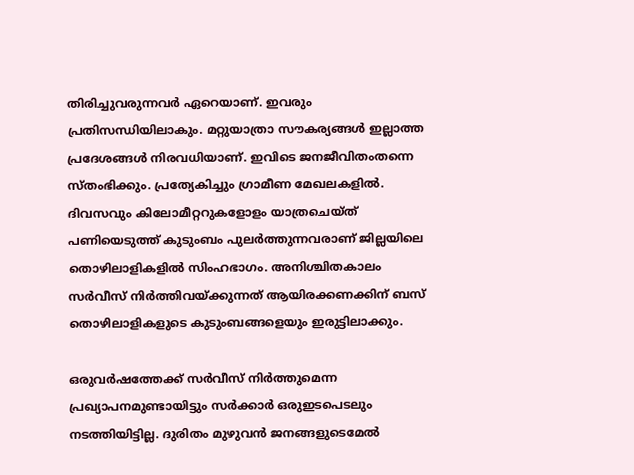തിരിച്ചുവരുന്നവർ ഏറെയാണ്‌. ഇവരും പ്രതിസന്ധിയിലാകും. മറ്റുയാത്രാ സ‍ൗകര്യങ്ങൾ ഇല്ലാത്ത പ്രദേശങ്ങൾ നിരവധിയാണ്‌. ഇവിടെ ജനജീവിതംതന്നെ സ്‌തംഭിക്കും. പ്രത്യേകിച്ചും ഗ്രാമീണ മേഖലകളിൽ. ദിവസവും കിലോമീറ്ററുകളോളം യാത്രചെയ്‌ത്‌ പണിയെടുത്ത്‌ കുടുംബം പുലർത്തുന്നവരാണ്‌ ജില്ലയിലെ തൊഴിലാളികളിൽ സിംഹഭാഗം. അനിശ്ചിതകാലം സർവീസ്‌ നിർത്തിവയ്‌ക്കുന്നത്‌ ആയിരക്കണക്കിന്‌ ബസ്‌ തൊഴിലാളികളുടെ കുടുംബങ്ങളെയും ഇരുട്ടിലാക്കും.

ഒരുവർഷത്തേക്ക്‌ സർവീസ്‌ നിർത്തുമെന്ന പ്രഖ്യാപനമുണ്ടായിട്ടും സർക്കാർ ഒരുഇടപെടലും നടത്തിയിട്ടില്ല. ദുരിതം മുഴുവൻ ജനങ്ങളുടെമേൽ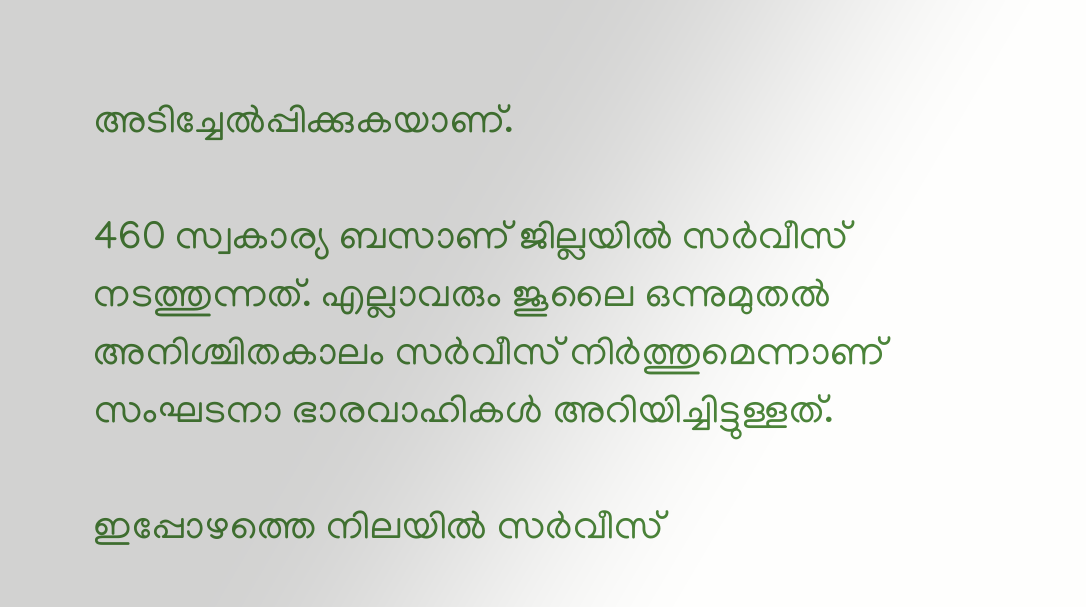അടിച്ചേൽപ്പിക്കുകയാണ്‌.

460 സ്വകാര്യ ബസാണ്‌ ജില്ലയിൽ സർവീസ്‌ നടത്തുന്നത്‌. എല്ലാവരും ജൂലൈ ഒന്നുമുതൽ അനിശ്ചിതകാലം സർവീസ്‌ നിർത്തുമെന്നാണ്‌ സംഘടനാ ഭാരവാഹികൾ അറിയിച്ചിട്ടുള്ളത്‌.

ഇപ്പോഴത്തെ നിലയിൽ സർവീസ്‌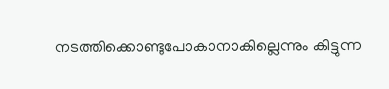നടത്തിക്കൊണ്ടുപോകാനാകില്ലെന്നും കിട്ടുന്ന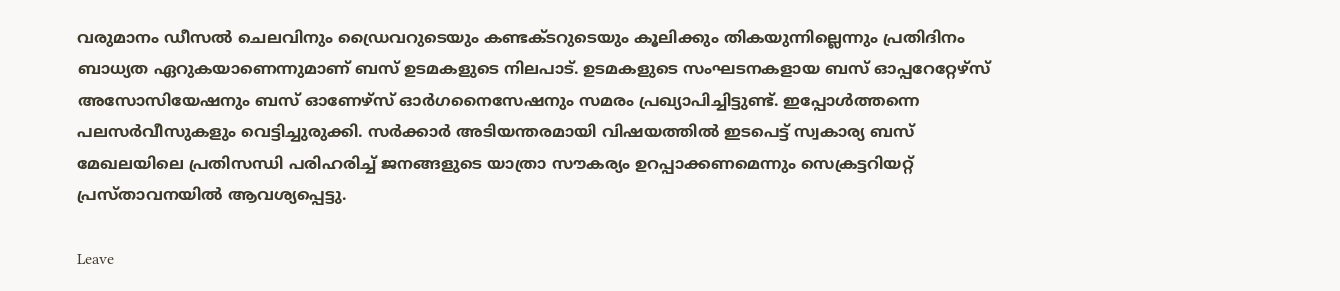വരുമാനം ഡീസൽ ചെലവിനും ഡ്രൈവറുടെയും കണ്ടക്ടറുടെയും കൂലിക്കും തികയുന്നില്ലെന്നും പ്രതിദിനം ബാധ്യത ഏറുകയാണെന്നുമാണ്‌ ബസ്‌ ഉടമകളുടെ നിലപാട്‌. ഉടമകളുടെ സംഘടനകളായ ബസ്‌ ഓപ്പറേറ്റേഴ്‌സ്‌ അസോസിയേഷനും ബസ്‌ ഓണേഴ്‌സ്‌ ഓർഗനൈസേഷനും സമരം പ്രഖ്യാപിച്ചിട്ടുണ്ട്‌. ഇപ്പോൾത്തന്നെ പലസർവീസുകളും വെട്ടിച്ചുരുക്കി. സർക്കാർ അടിയന്തരമായി വിഷയത്തിൽ ഇടപെട്ട്‌ സ്വകാര്യ ബസ്‌ മേഖലയിലെ പ്രതിസന്ധി പരിഹരിച്ച്‌ ജനങ്ങളുടെ യാത്രാ സ‍ൗകര്യം ഉറപ്പാക്കണമെന്നും സെക്രട്ടറിയറ്റ്‌ പ്രസ്‌താവനയിൽ ആവശ്യപ്പെട്ടു.

Leave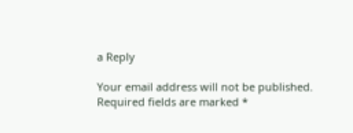a Reply

Your email address will not be published. Required fields are marked *